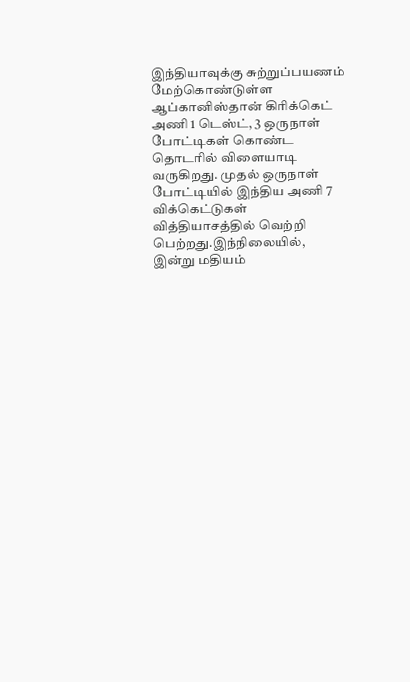இந்தியாவுக்கு சுற்றுப்பயணம் மேற்கொண்டுள்ள ஆப்கானிஸ்தான் கிரிக்கெட் அணி 1 டெஸ்ட், 3 ஒருநாள் போட்டிகள் கொண்ட தொடரில் விளையாடி வருகிறது. முதல் ஒருநாள் போட்டியில் இந்திய அணி 7 விக்கெட்டுகள் வித்தியாசத்தில் வெற்றி பெற்றது.இந்நிலையில், இன்று மதியம்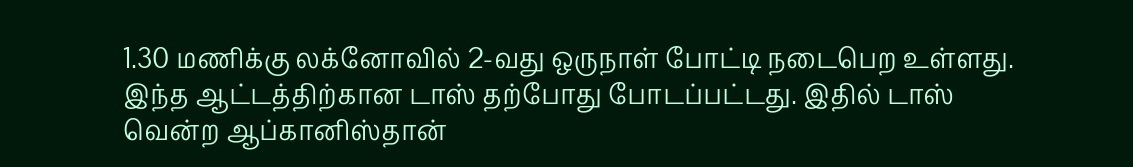1.30 மணிக்கு லக்னோவில் 2-வது ஒருநாள் போட்டி நடைபெற உள்ளது. இந்த ஆட்டத்திற்கான டாஸ் தற்போது போடப்பட்டது. இதில் டாஸ் வென்ற ஆப்கானிஸ்தான்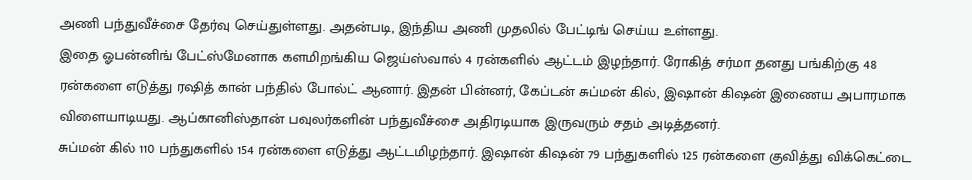அணி பந்துவீச்சை தேர்வு செய்துள்ளது. அதன்படி, இந்திய அணி முதலில் பேட்டிங் செய்ய உள்ளது.
இதை ஓபன்னிங் பேட்ஸ்மேனாக களமிறங்கிய ஜெய்ஸ்வால் 4 ரன்களில் ஆட்டம் இழந்தார். ரோகித் சர்மா தனது பங்கிற்கு 48 ரன்களை எடுத்து ரஷித் கான் பந்தில் போல்ட் ஆனார். இதன் பின்னர், கேப்டன் சுப்மன் கில், இஷான் கிஷன் இணைய அபாரமாக விளையாடியது. ஆப்கானிஸ்தான் பவுலர்களின் பந்துவீச்சை அதிரடியாக இருவரும் சதம் அடித்தனர்.
சுப்மன் கில் 110 பந்துகளில் 154 ரன்களை எடுத்து ஆட்டமிழந்தார். இஷான் கிஷன் 79 பந்துகளில் 125 ரன்களை குவித்து விக்கெட்டை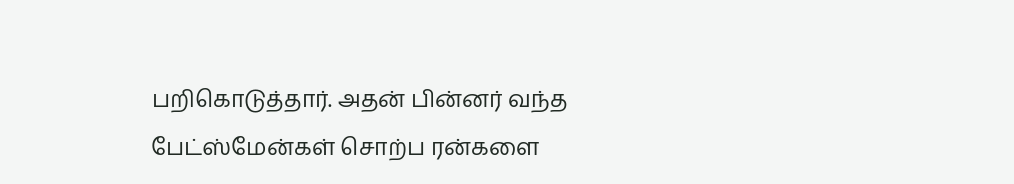பறிகொடுத்தார். அதன் பின்னர் வந்த பேட்ஸ்மேன்கள் சொற்ப ரன்களை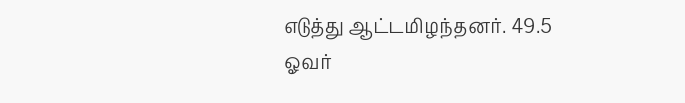எடுத்து ஆட்டமிழந்தனர். 49.5 ஓவர்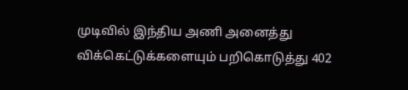முடிவில் இந்திய அணி அனைத்து விக்கெட்டுக்களையும் பறிகொடுத்து 402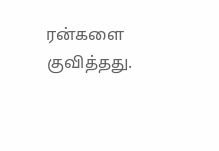ரன்களை குவித்தது.